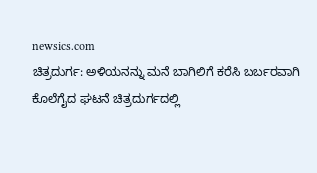newsics.com
ಚಿತ್ರದುರ್ಗ: ಅಳಿಯನನ್ನು ಮನೆ ಬಾಗಿಲಿಗೆ ಕರೆಸಿ ಬರ್ಬರವಾಗಿ ಕೊಲೆಗೈದ ಘಟನೆ ಚಿತ್ರದುರ್ಗದಲ್ಲಿ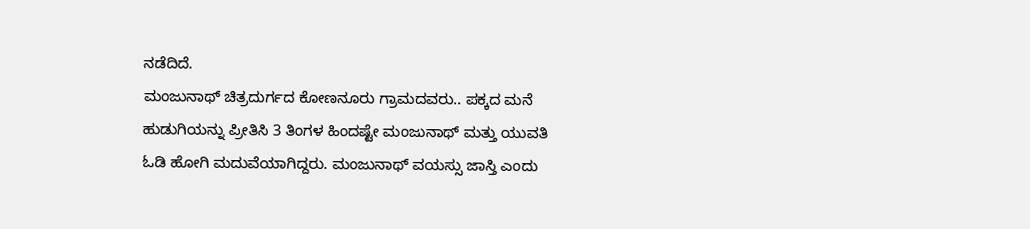ನಡೆದಿದೆ.
ಮಂಜುನಾಥ್ ಚಿತ್ರದುರ್ಗದ ಕೋಣನೂರು ಗ್ರಾಮದವರು.. ಪಕ್ಕದ ಮನೆ ಹುಡುಗಿಯನ್ನು ಪ್ರೀತಿಸಿ 3 ತಿಂಗಳ ಹಿಂದಷ್ಟೇ ಮಂಜುನಾಥ್ ಮತ್ತು ಯುವತಿ ಓಡಿ ಹೋಗಿ ಮದುವೆಯಾಗಿದ್ದರು. ಮಂಜುನಾಥ್ ವಯಸ್ಸು ಜಾಸ್ತಿ ಎಂದು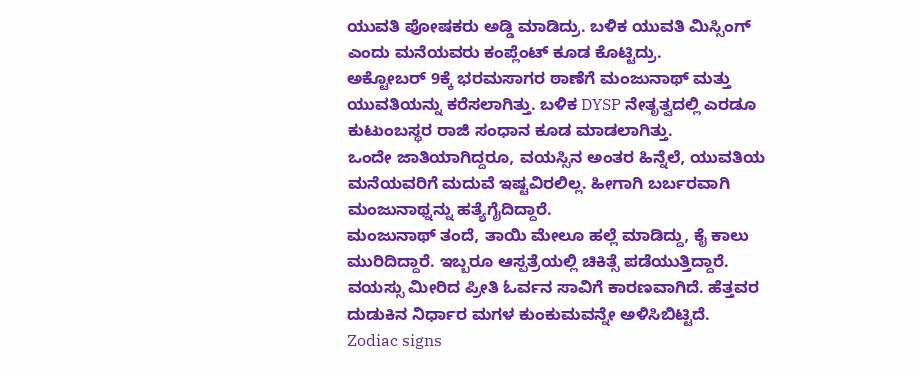ಯುವತಿ ಪೋಷಕರು ಅಡ್ಡಿ ಮಾಡಿದ್ರು. ಬಳಿಕ ಯುವತಿ ಮಿಸ್ಸಿಂಗ್ ಎಂದು ಮನೆಯವರು ಕಂಪ್ಲೆಂಟ್ ಕೂಡ ಕೊಟ್ಟಿದ್ರು.
ಅಕ್ಟೋಬರ್ 9ಕ್ಕೆ ಭರಮಸಾಗರ ಠಾಣೆಗೆ ಮಂಜುನಾಥ್ ಮತ್ತು ಯುವತಿಯನ್ನು ಕರೆಸಲಾಗಿತ್ತು. ಬಳಿಕ DYSP ನೇತೃತ್ವದಲ್ಲಿ ಎರಡೂ ಕುಟುಂಬಸ್ಥರ ರಾಜಿ ಸಂಧಾನ ಕೂಡ ಮಾಡಲಾಗಿತ್ತು.
ಒಂದೇ ಜಾತಿಯಾಗಿದ್ದರೂ, ವಯಸ್ಸಿನ ಅಂತರ ಹಿನ್ನೆಲೆ, ಯುವತಿಯ ಮನೆಯವರಿಗೆ ಮದುವೆ ಇಷ್ಟವಿರಲಿಲ್ಲ. ಹೀಗಾಗಿ ಬರ್ಬರವಾಗಿ ಮಂಜುನಾಥ್ನನ್ನು ಹತ್ಯೆಗೈದಿದ್ದಾರೆ.
ಮಂಜುನಾಥ್ ತಂದೆ, ತಾಯಿ ಮೇಲೂ ಹಲ್ಲೆ ಮಾಡಿದ್ದು, ಕೈ ಕಾಲು ಮುರಿದಿದ್ದಾರೆ. ಇಬ್ಬರೂ ಆಸ್ಪತ್ರೆಯಲ್ಲಿ ಚಿಕಿತ್ಸೆ ಪಡೆಯುತ್ತಿದ್ದಾರೆ.
ವಯಸ್ಸು ಮೀರಿದ ಪ್ರೀತಿ ಓರ್ವನ ಸಾವಿಗೆ ಕಾರಣವಾಗಿದೆ. ಹೆತ್ತವರ ದುಡುಕಿನ ನಿರ್ಧಾರ ಮಗಳ ಕುಂಕುಮವನ್ನೇ ಅಳಿಸಿಬಿಟ್ಟಿದೆ.
Zodiac signs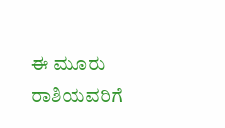ಈ ಮೂರು ರಾಶಿಯವರಿಗೆ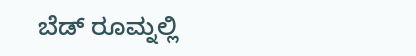ಬೆಡ್ ರೂಮ್ನಲ್ಲಿ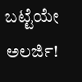ಬಟ್ಟೆಯೇ ಅಲರ್ಜಿ!